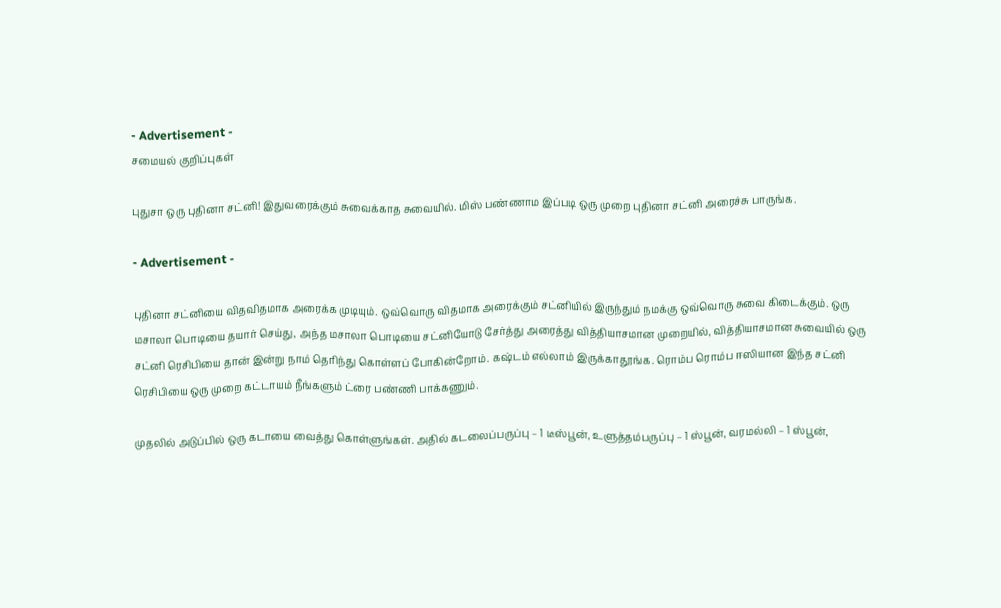- Advertisement -
சமையல் குறிப்புகள்

புதுசா ஒரு புதினா சட்னி! இதுவரைக்கும் சுவைக்காத சுவையில். மிஸ் பண்ணாம இப்படி ஒரு முறை புதினா சட்னி அரைச்சு பாருங்க.

- Advertisement -

புதினா சட்னியை விதவிதமாக அரைக்க முடியும். ஒவ்வொரு விதமாக அரைக்கும் சட்னியில் இருந்தும் நமக்கு ஒவ்வொரு சுவை கிடைக்கும். ஒரு மசாலா பொடியை தயார் செய்து, அந்த மசாலா பொடியை சட்னியோடு சேர்த்து அரைத்து வித்தியாசமான முறையில், வித்தியாசமான சுவையில் ஒரு சட்னி ரெசிபியை தான் இன்று நாம் தெரிந்து கொள்ளப் போகின்றோம். கஷ்டம் எல்லாம் இருக்காதூங்க. ரொம்ப ரொம்ப ஈஸியான இந்த சட்னி ரெசிபியை ஒரு முறை கட்டாயம் நீங்களும் ட்ரை பண்ணி பாக்கணும்.

முதலில் அடுப்பில் ஒரு கடாயை வைத்து கொள்ளுங்கள். அதில் கடலைப்பருப்பு – 1 டீஸ்பூன், உளுத்தம்பருப்பு – 1 ஸ்பூன், வரமல்லி – 1 ஸ்பூன்,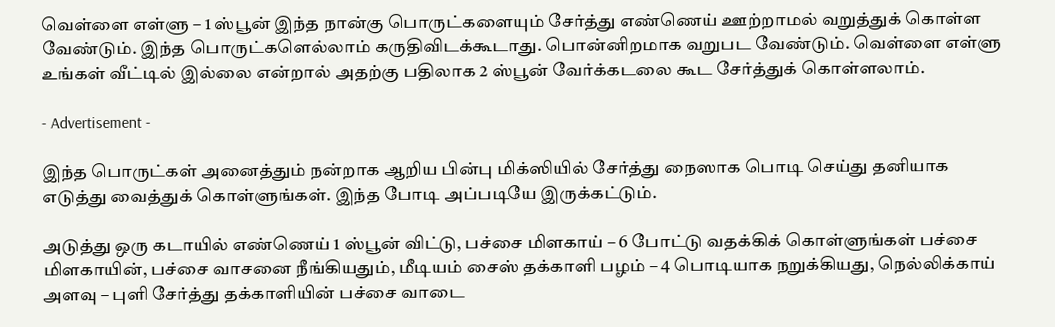வெள்ளை எள்ளு – 1 ஸ்பூன் இந்த நான்கு பொருட்களையும் சேர்த்து எண்ணெய் ஊற்றாமல் வறுத்துக் கொள்ள வேண்டும். இந்த பொருட்களெல்லாம் கருதிவிடக்கூடாது. பொன்னிறமாக வறுபட வேண்டும். வெள்ளை எள்ளு உங்கள் வீட்டில் இல்லை என்றால் அதற்கு பதிலாக 2 ஸ்பூன் வேர்க்கடலை கூட சேர்த்துக் கொள்ளலாம்.

- Advertisement -

இந்த பொருட்கள் அனைத்தும் நன்றாக ஆறிய பின்பு மிக்ஸியில் சேர்த்து நைஸாக பொடி செய்து தனியாக எடுத்து வைத்துக் கொள்ளுங்கள். இந்த போடி அப்படியே இருக்கட்டும்.

அடுத்து ஒரு கடாயில் எண்ணெய் 1 ஸ்பூன் விட்டு, பச்சை மிளகாய் – 6 போட்டு வதக்கிக் கொள்ளுங்கள் பச்சை மிளகாயின், பச்சை வாசனை நீங்கியதும், மீடியம் சைஸ் தக்காளி பழம் – 4 பொடியாக நறுக்கியது, நெல்லிக்காய் அளவு – புளி சேர்த்து தக்காளியின் பச்சை வாடை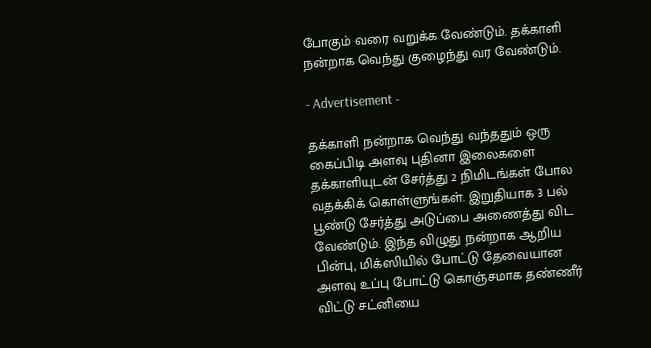போகும் வரை வறுக்க வேண்டும். தக்காளி நன்றாக வெந்து குழைந்து வர வேண்டும்.

- Advertisement -

தக்காளி நன்றாக வெந்து வந்ததும் ஒரு கைப்பிடி அளவு புதினா இலைகளை தக்காளியுடன் சேர்த்து 2 நிமிடங்கள் போல வதக்கிக் கொள்ளுங்கள். இறுதியாக 3 பல் பூண்டு சேர்த்து அடுப்பை அணைத்து விட வேண்டும். இந்த விழுது நன்றாக ஆறிய பின்பு, மிக்ஸியில் போட்டு தேவையான அளவு உப்பு போட்டு கொஞ்சமாக தண்ணீர் விட்டு சட்னியை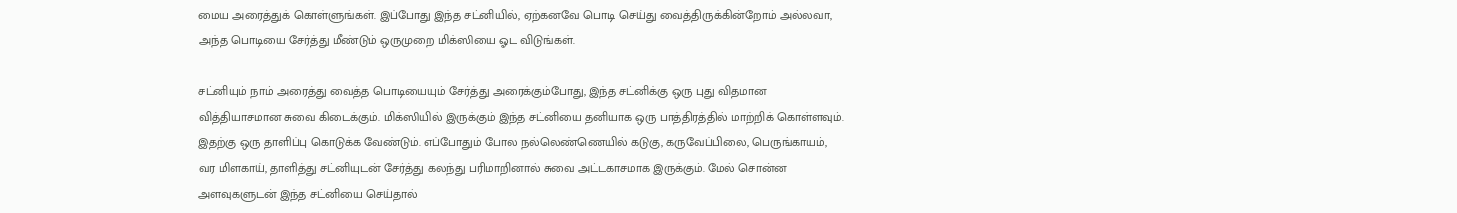மைய அரைத்துக் கொள்ளுங்கள். இப்போது இந்த சட்னியில், ஏற்கனவே பொடி செய்து வைத்திருக்கின்றோம் அல்லவா, அந்த பொடியை சேர்த்து மீண்டும் ஒருமுறை மிக்ஸியை ஓட விடுங்கள்.

சட்னியும் நாம் அரைத்து வைத்த பொடியையும் சேர்த்து அரைக்கும்போது, இந்த சட்னிக்கு ஒரு புது விதமான வித்தியாசமான சுவை கிடைக்கும். மிக்ஸியில் இருக்கும் இந்த சட்னியை தனியாக ஒரு பாத்திரத்தில் மாற்றிக் கொள்ளவும். இதற்கு ஒரு தாளிப்பு கொடுக்க வேண்டும். எப்போதும் போல நல்லெண்ணெயில் கடுகு, கருவேப்பிலை, பெருங்காயம், வர மிளகாய், தாளித்து சட்னியுடன் சேர்த்து கலந்து பரிமாறினால் சுவை அட்டகாசமாக இருக்கும். மேல் சொன்ன அளவுகளுடன் இந்த சட்னியை செய்தால்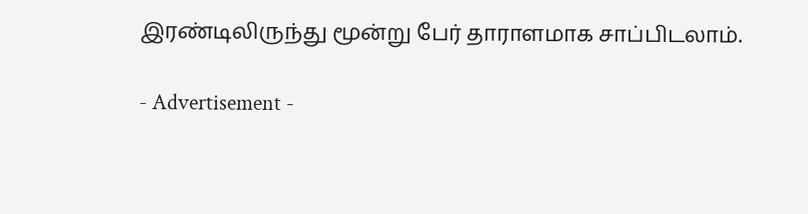இரண்டிலிருந்து மூன்று பேர் தாராளமாக சாப்பிடலாம்.

- Advertisement -